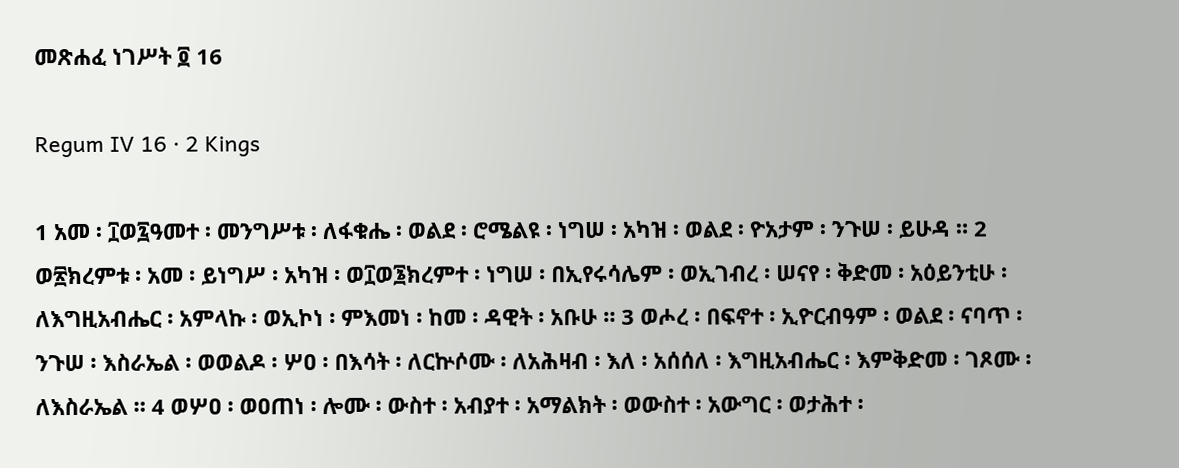መጽሐፈ ነገሥት ፬ 16

Regum IV 16 · 2 Kings

1 አመ ፡ ፲ወ፯ዓመተ ፡ መንግሥቱ ፡ ለፋቁሔ ፡ ወልደ ፡ ሮሜልዩ ፡ ነግሠ ፡ አካዝ ፡ ወልደ ፡ ዮአታም ፡ ንጉሠ ፡ ይሁዳ ። 2 ወ፳ክረምቱ ፡ አመ ፡ ይነግሥ ፡ አካዝ ፡ ወ፲ወ፮ክረምተ ፡ ነግሠ ፡ በኢየሩሳሌም ፡ ወኢገብረ ፡ ሠናየ ፡ ቅድመ ፡ አዕይንቲሁ ፡ ለእግዚአብሔር ፡ አምላኩ ፡ ወኢኮነ ፡ ምእመነ ፡ ከመ ፡ ዳዊት ፡ አቡሁ ። 3 ወሖረ ፡ በፍኖተ ፡ ኢዮርብዓም ፡ ወልደ ፡ ናባጥ ፡ ንጉሠ ፡ እስራኤል ፡ ወወልዶ ፡ ሦዐ ፡ በእሳት ፡ ለርኵሶሙ ፡ ለአሕዛብ ፡ እለ ፡ አሰሰለ ፡ እግዚአብሔር ፡ እምቅድመ ፡ ገጾሙ ፡ ለእስራኤል ። 4 ወሦዐ ፡ ወዐጠነ ፡ ሎሙ ፡ ውስተ ፡ አብያተ ፡ አማልክት ፡ ወውስተ ፡ አውግር ፡ ወታሕተ ፡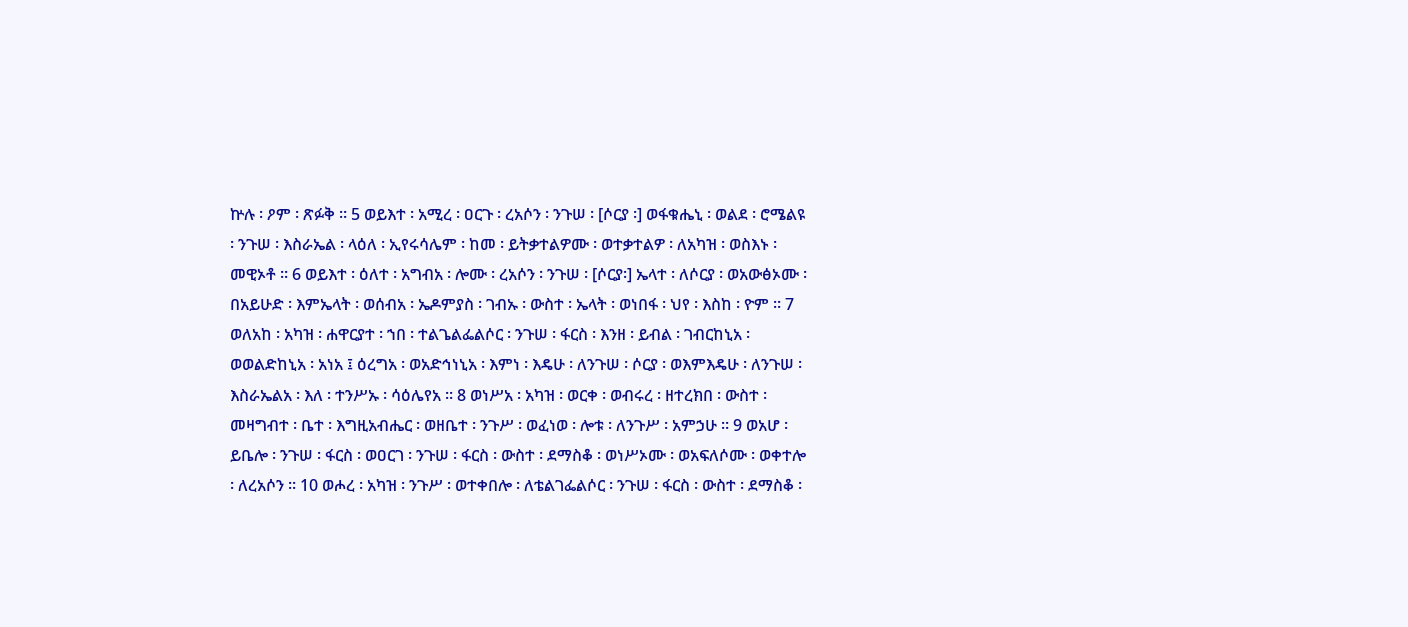ኵሉ ፡ ዖም ፡ ጽፉቅ ። 5 ወይእተ ፡ አሚረ ፡ ዐርጉ ፡ ረአሶን ፡ ንጉሠ ፡ [ሶርያ ፡] ወፋቁሔኒ ፡ ወልደ ፡ ሮሜልዩ ፡ ንጉሠ ፡ እስራኤል ፡ ላዕለ ፡ ኢየሩሳሌም ፡ ከመ ፡ ይትቃተልዎሙ ፡ ወተቃተልዎ ፡ ለአካዝ ፡ ወስእኑ ፡ መዊኦቶ ። 6 ወይእተ ፡ ዕለተ ፡ አግብአ ፡ ሎሙ ፡ ረአሶን ፡ ንጉሠ ፡ [ሶርያ፡] ኤላተ ፡ ለሶርያ ፡ ወአውፅኦሙ ፡ በአይሁድ ፡ እምኤላት ፡ ወሰብአ ፡ ኤዶምያስ ፡ ገብኡ ፡ ውስተ ፡ ኤላት ፡ ወነበፋ ፡ ህየ ፡ እስከ ፡ ዮም ። 7 ወለአከ ፡ አካዝ ፡ ሐዋርያተ ፡ ኀበ ፡ ተልጌልፌልሶር ፡ ንጉሠ ፡ ፋርስ ፡ እንዘ ፡ ይብል ፡ ገብርከኒአ ፡ ወወልድከኒአ ፡ አነአ ፤ ዕረግአ ፡ ወአድኅነኒአ ፡ እምነ ፡ እዴሁ ፡ ለንጉሠ ፡ ሶርያ ፡ ወእምእዴሁ ፡ ለንጉሠ ፡ እስራኤልአ ፡ እለ ፡ ተንሥኡ ፡ ሳዕሌየአ ። 8 ወነሥአ ፡ አካዝ ፡ ወርቀ ፡ ወብሩረ ፡ ዘተረክበ ፡ ውስተ ፡ መዛግብተ ፡ ቤተ ፡ እግዚአብሔር ፡ ወዘቤተ ፡ ንጉሥ ፡ ወፈነወ ፡ ሎቱ ፡ ለንጉሥ ፡ አምኃሁ ። 9 ወአሆ ፡ ይቤሎ ፡ ንጉሠ ፡ ፋርስ ፡ ወዐርገ ፡ ንጉሠ ፡ ፋርስ ፡ ውስተ ፡ ደማስቆ ፡ ወነሥኦሙ ፡ ወአፍለሶሙ ፡ ወቀተሎ ፡ ለረአሶን ። 10 ወሖረ ፡ አካዝ ፡ ንጉሥ ፡ ወተቀበሎ ፡ ለቴልገፌልሶር ፡ ንጉሠ ፡ ፋርስ ፡ ውስተ ፡ ደማስቆ ፡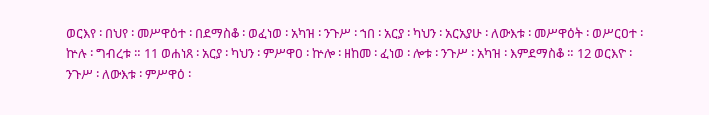ወርእየ ፡ በህየ ፡ መሥዋዕተ ፡ በደማስቆ ፡ ወፈነወ ፡ አካዝ ፡ ንጉሥ ፡ ኀበ ፡ አርያ ፡ ካህን ፡ አርአያሁ ፡ ለውእቱ ፡ መሥዋዕት ፡ ወሥርዐተ ፡ ኵሉ ፡ ግብረቱ ። 11 ወሐነጸ ፡ አርያ ፡ ካህን ፡ ምሥዋዐ ፡ ኵሎ ፡ ዘከመ ፡ ፈነወ ፡ ሎቱ ፡ ንጉሥ ፡ አካዝ ፡ እምደማስቆ ። 12 ወርእዮ ፡ ንጉሥ ፡ ለውእቱ ፡ ምሥዋዕ ፡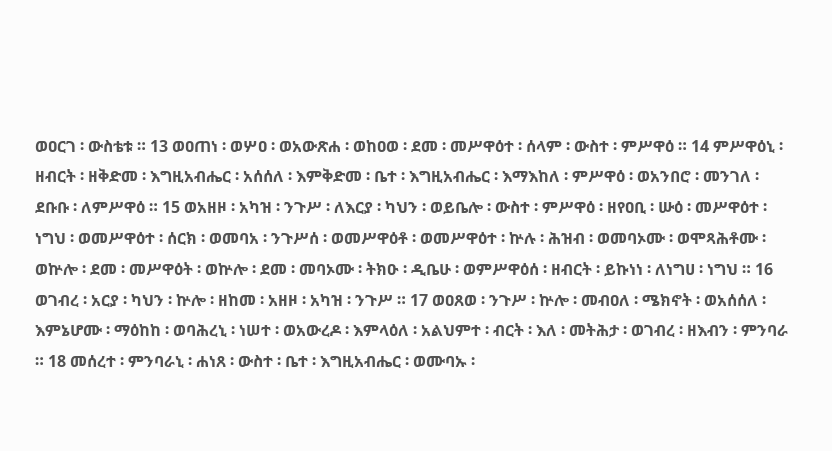ወዐርገ ፡ ውስቴቱ ። 13 ወዐጠነ ፡ ወሦዐ ፡ ወአውጽሐ ፡ ወከዐወ ፡ ደመ ፡ መሥዋዕተ ፡ ሰላም ፡ ውስተ ፡ ምሥዋዕ ። 14 ምሥዋዕኒ ፡ ዘብርት ፡ ዘቅድመ ፡ እግዚአብሔር ፡ አሰሰለ ፡ እምቅድመ ፡ ቤተ ፡ እግዚአብሔር ፡ እማእከለ ፡ ምሥዋዕ ፡ ወአንበሮ ፡ መንገለ ፡ ደቡቡ ፡ ለምሥዋዕ ። 15 ወአዘዞ ፡ አካዝ ፡ ንጉሥ ፡ ለእርያ ፡ ካህን ፡ ወይቤሎ ፡ ውስተ ፡ ምሥዋዕ ፡ ዘየዐቢ ፡ ሡዕ ፡ መሥዋዕተ ፡ ነግህ ፡ ወመሥዋዕተ ፡ ሰርክ ፡ ወመባአ ፡ ንጉሥሰ ፡ ወመሥዋዕቶ ፡ ወመሥዋዕተ ፡ ኵሉ ፡ ሕዝብ ፡ ወመባኦሙ ፡ ወሞጻሕቶሙ ፡ ወኵሎ ፡ ደመ ፡ መሥዋዕት ፡ ወኵሎ ፡ ደመ ፡ መባኦሙ ፡ ትክዑ ፡ ዲቤሁ ፡ ወምሥዋዕሰ ፡ ዘብርት ፡ ይኩነነ ፡ ለነግሀ ፡ ነግህ ። 16 ወገብረ ፡ አርያ ፡ ካህን ፡ ኵሎ ፡ ዘከመ ፡ አዘዞ ፡ አካዝ ፡ ንጉሥ ። 17 ወዐጸወ ፡ ንጉሥ ፡ ኵሎ ፡ መብዐለ ፡ ሜክኖት ፡ ወአሰሰለ ፡ እምኔሆሙ ፡ ማዕከከ ፡ ወባሕረኒ ፡ ነሠተ ፡ ወአውረዶ ፡ እምላዕለ ፡ አልህምተ ፡ ብርት ፡ እለ ፡ መትሕታ ፡ ወገብረ ፡ ዘእብን ፡ ምንባራ ። 18 መሰረተ ፡ ምንባራኒ ፡ ሐነጸ ፡ ውስተ ፡ ቤተ ፡ እግዚአብሔር ፡ ወሙባኡ ፡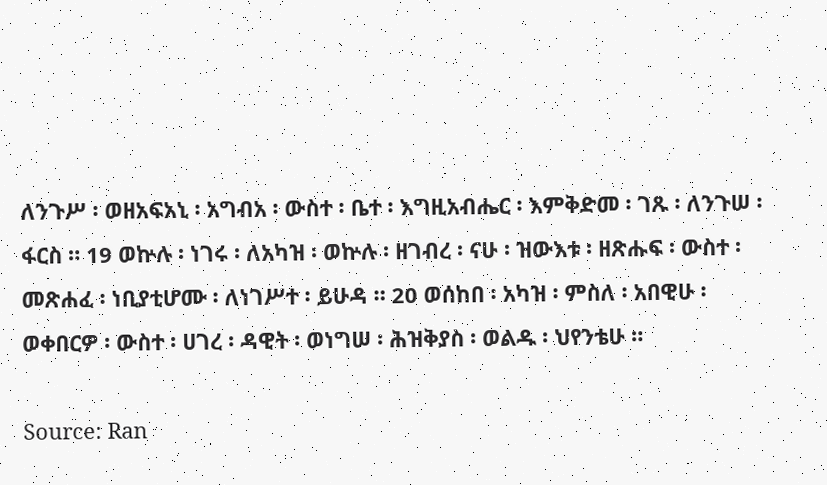ለንጉሥ ፡ ወዘአፍአኒ ፡ አግብአ ፡ ውስተ ፡ ቤተ ፡ እግዚአብሔር ፡ እምቅድመ ፡ ገጹ ፡ ለንጉሠ ፡ ፋርስ ። 19 ወኵሉ ፡ ነገሩ ፡ ለአካዝ ፡ ወኵሉ ፡ ዘገብረ ፡ ናሁ ፡ ዝውእቱ ፡ ዘጽሑፍ ፡ ውስተ ፡ መጽሐፈ ፡ ነቢያቲሆሙ ፡ ለነገሥተ ፡ ይሁዳ ። 20 ወሰከበ ፡ አካዝ ፡ ምስለ ፡ አበዊሁ ፡ ወቀበርዎ ፡ ውስተ ፡ ሀገረ ፡ ዳዊት ፡ ወነግሠ ፡ ሕዝቅያስ ፡ ወልዱ ፡ ህየንቴሁ ።

Source: Ran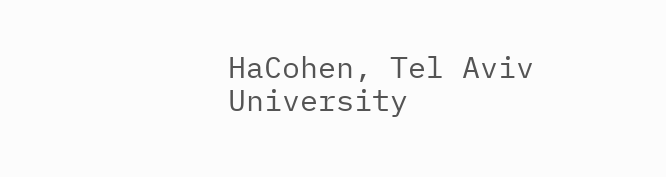HaCohen, Tel Aviv University